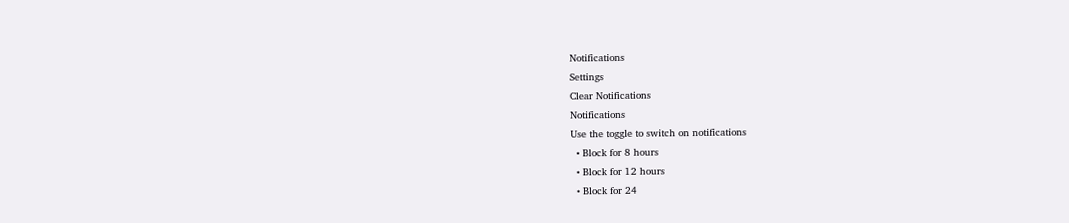Notifications
Settings
Clear Notifications
Notifications
Use the toggle to switch on notifications
  • Block for 8 hours
  • Block for 12 hours
  • Block for 24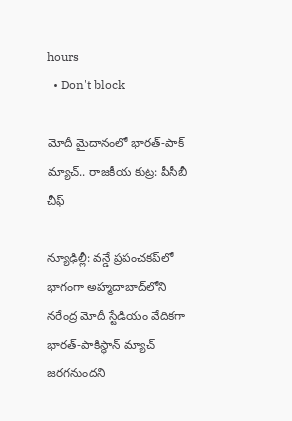hours
  • Don't block

మోదీ మైదానంలో భారత్-పాక్ మ్యాచ్.. రాజకీయ కుట్ర: పీసీబీ చీఫ్

న్యూఢిల్లీ: వన్డే ప్రపంచకప్‌లో భాగంగా అహ్మదాబాద్‌లోని నరేంద్ర మోదీ స్టేడియం వేదికగా భారత్-పాకిస్థాన్ మ్యాచ్ జరగనుందని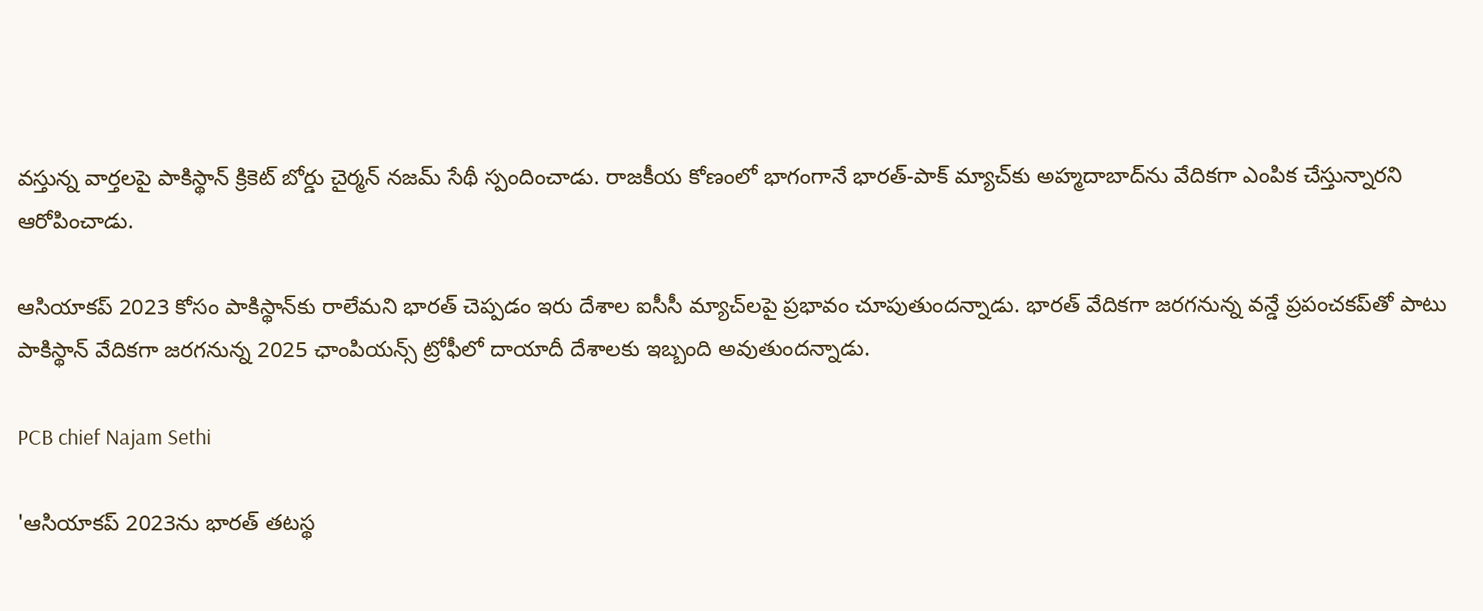వస్తున్న వార్తలపై పాకిస్థాన్ క్రికెట్ బోర్డు చైర్మన్ నజమ్ సేథీ స్పందించాడు. రాజకీయ కోణంలో భాగంగానే భారత్-పాక్ మ్యాచ్‌కు అహ్మదాబాద్‌ను వేదికగా ఎంపిక చేస్తున్నారని ఆరోపించాడు.

ఆసియాకప్ 2023 కోసం పాకిస్థాన్‌కు రాలేమని భారత్ చెప్పడం ఇరు దేశాల ఐసీసీ మ్యాచ్‌లపై ప్రభావం చూపుతుందన్నాడు. భారత్ వేదికగా జరగనున్న వన్డే ప్రపంచకప్‌తో పాటు పాకిస్థాన్ వేదికగా జరగనున్న 2025 ఛాంపియన్స్ ట్రోఫీ‌లో దాయాదీ దేశాలకు ఇబ్బంది అవుతుందన్నాడు.

PCB chief Najam Sethi

'ఆసియాకప్ 2023ను భారత్ తటస్థ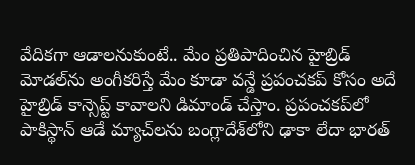వేదికగా ఆడాలనుకుంటే.. మేం ప్రతిపాదించిన హైబ్రిడ్ మోడల్‌ను అంగీకరిస్తే మేం కూడా వన్డే ప్రపంచకప్ కోసం అదే హైబ్రిడ్ కాన్సెప్ట్ కావాలని డిమాండ్ చేస్తాం. ప్రపంచకప్‌లో పాకిస్థాన్ ఆడే మ్యాచ్‌లను బంగ్లాదేశ్‌లోని ఢాకా లేదా భారత్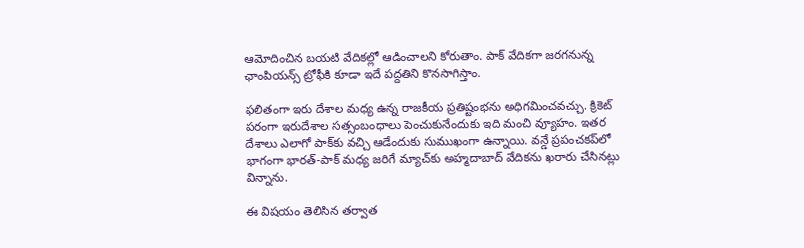ఆమోదించిన బయటి వేదికల్లో ఆడించాలని కోరుతాం. పాక్ వేదికగా జరగనున్న ఛాంపియన్స్ ట్రోఫీకి కూడా ఇదే పద్దతిని కొనసాగిస్తాం.

ఫలితంగా ఇరు దేశాల మధ్య ఉన్న రాజకీయ ప్రతిష్టంభను అధిగమించవచ్చు. క్రికెట్ పరంగా ఇరుదేశాల సత్సంబంధాలు పెంచుకునేందుకు ఇది మంచి వ్యూహం. ఇతర దేశాలు ఎలాగో పాక్‌‌కు వచ్చి ఆడేందుకు సుముఖంగా ఉన్నాయి. వన్డే ప్రపంచకప్‌లో భాగంగా భారత్-పాక్ మధ్య జరిగే మ్యాచ్‌కు అహ్మదాబాద్ వేదికను ఖరారు చేసినట్లు విన్నాను.

ఈ విషయం తెలిసిన తర్వాత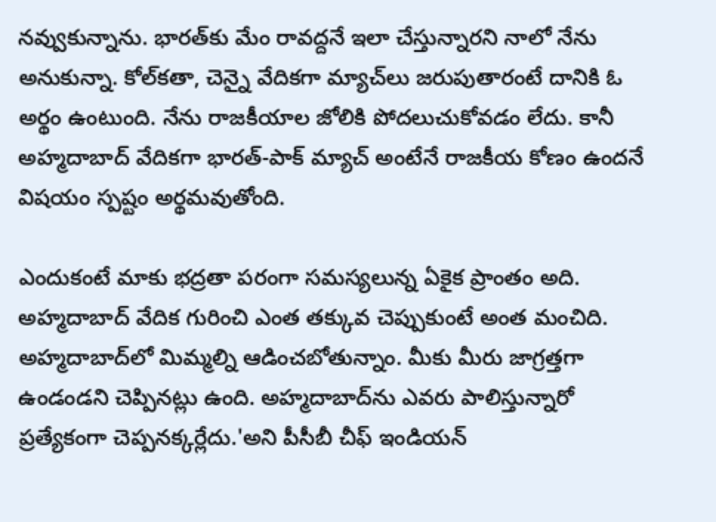నవ్వుకున్నాను. భారత్‌కు మేం రావద్దనే ఇలా చేస్తున్నారని నాలో నేను అనుకున్నా. కోల్‌కతా, చెన్నై వేదికగా మ్యాచ్‌లు జరుపుతారంటే దానికి ఓ అర్థం ఉంటుంది. నేను రాజకీయాల జోలికి పోదలుచుకోవడం లేదు. కానీ అహ్మదాబాద్ వేదికగా భారత్-పాక్ మ్యాచ్ అంటేనే రాజకీయ కోణం ఉందనే విషయం స్పష్టం అర్థమవుతోంది.

ఎందుకంటే మాకు భద్రతా పరంగా సమస్యలున్న ఏకైక ప్రాంతం అది. అహ్మదాబాద్‌ వేదిక గురించి ఎంత తక్కువ చెప్పుకుంటే అంత మంచిది. అహ్మదాబాద్‌లో మిమ్మల్ని ఆడించబోతున్నాం. మీకు మీరు జాగ్రత్తగా ఉండండని చెప్పినట్లు ఉంది. అహ్మదాబాద్‌ను ఎవరు పాలిస్తున్నారో ప్రత్యేకంగా చెప్పనక్కర్లేదు.'అని పీసీబీ చీఫ్ ఇండియన్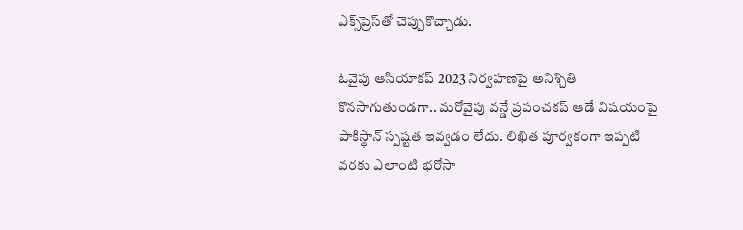ఎక్స్‌ప్రెస్‌తో చెప్పుకొచ్చాడు.

ఓవైపు ఆసియాకప్ 2023 నిర్వహణపై అనిశ్చితి కొనసాగుతుండగా.. మరోవైపు వన్డే ప్రపంచకప్ ఆడే విషయంపై పాకిస్థాన్ స్పష్టత ఇవ్వడం లేదు. లిఖిత పూర్వకంగా ఇప్పటి వరకు ఎలాంటి భరోసా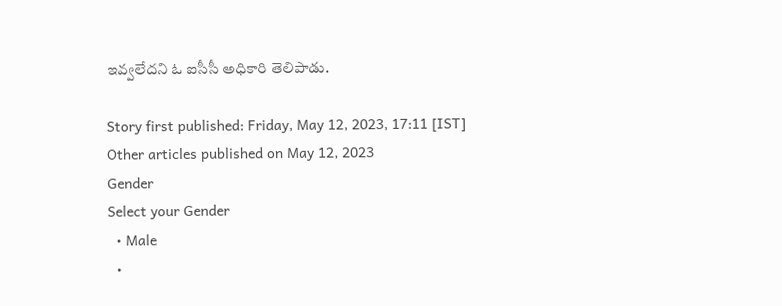ఇవ్వలేదని ఓ ఐసీసీ అధికారి తెలిపాడు.

Story first published: Friday, May 12, 2023, 17:11 [IST]
Other articles published on May 12, 2023
Gender
Select your Gender
  • Male
  •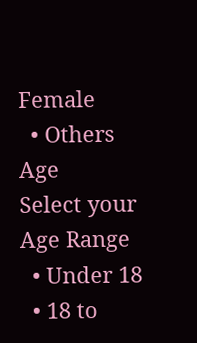Female
  • Others
Age
Select your Age Range
  • Under 18
  • 18 to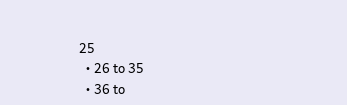25
  • 26 to 35
  • 36 to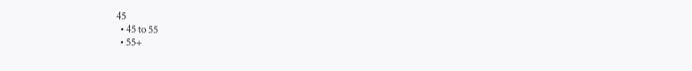45
  • 45 to 55
  • 55+